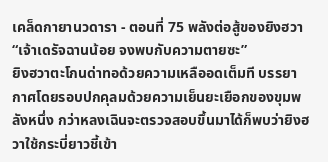เคล็ดกายานวดารา - ตอนที่ 75 พลังต่อสู้ของยิงฮวา
“เจ้าเดรัจฉานน้อย จงพบกับความตายซะ”
ยิงฮวาตะโกนด่าทอด้วยความเหลืออดเต็มที บรรยากาศโดยรอบปกคุลมด้วยความเย็นยะเยือกของขุมพลังหนึ่ง กว่าหลงเฉินจะตรวจสอบขึ้นมาได้ก็พบว่ายิงฮวาใช้กระบี่ยาวชี้เข้า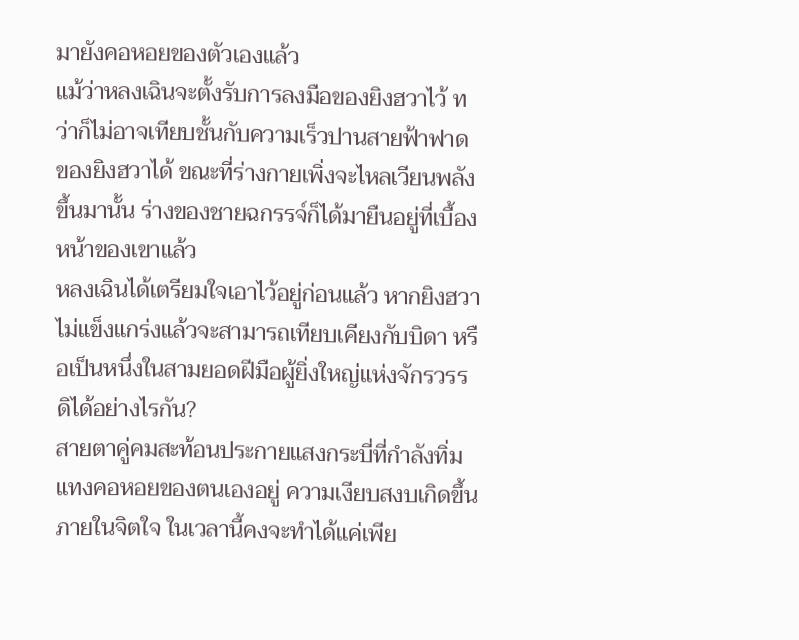มายังคอหอยของตัวเองแล้ว
แม้ว่าหลงเฉินจะตั้งรับการลงมือของยิงฮวาไว้ ทว่าก็ไม่อาจเทียบชั้นกับความเร็วปานสายฟ้าฟาดของยิงฮวาได้ ขณะที่ร่างกายเพิ่งจะไหลเวียนพลังขึ้นมานั้น ร่างของชายฉกรรจ์ก็ได้มายืนอยู่ที่เบื้องหน้าของเขาแล้ว
หลงเฉินได้เตรียมใจเอาไว้อยู่ก่อนแล้ว หากยิงฮวาไม่แข็งแกร่งแล้วจะสามารถเทียบเคียงกับบิดา หรือเป็นหนึ่งในสามยอดฝีมือผู้ยิ่งใหญ่แห่งจักรวรรดิได้อย่างไรกัน?
สายตาคู่คมสะท้อนประกายแสงกระบี่ที่กำลังทิ่มแทงคอหอยของตนเองอยู่ ความเงียบสงบเกิดขึ้นภายในจิตใจ ในเวลานี้คงจะทำได้แค่เพีย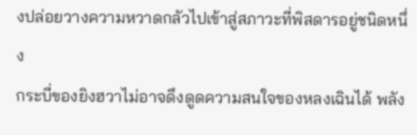งปล่อยวางความหวาดกลัวไปเข้าสู่สภาวะที่พิสดารอยู่ชนิดหนึ่ง
กระบี่ของยิงฮวาไม่อาจดึงดูดความสนใจของหลงเฉินได้ พลัง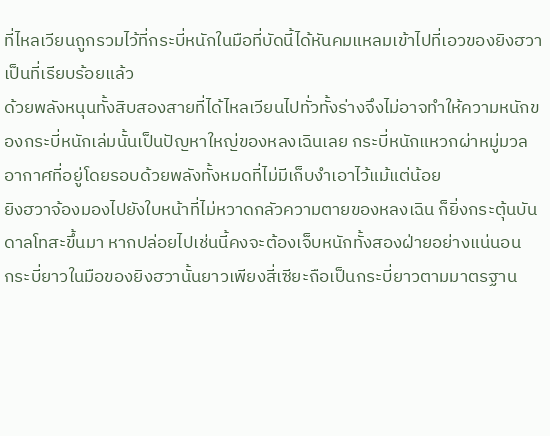ที่ไหลเวียนถูกรวมไว้ที่กระบี่หนักในมือที่บัดนี้ได้หันคมแหลมเข้าไปที่เอวของยิงฮวาเป็นที่เรียบร้อยแล้ว
ด้วยพลังหนุนทั้งสิบสองสายที่ได้ไหลเวียนไปทั่วทั้งร่างจึงไม่อาจทำให้ความหนักของกระบี่หนักเล่มนั้นเป็นปัญหาใหญ่ของหลงเฉินเลย กระบี่หนักแหวกผ่าหมู่มวลอากาศที่อยู่โดยรอบด้วยพลังทั้งหมดที่ไม่มีเก็บงำเอาไว้แม้แต่น้อย
ยิงฮวาจ้องมองไปยังใบหน้าที่ไม่หวาดกลัวความตายของหลงเฉิน ก็ยิ่งกระตุ้นบันดาลโทสะขึ้นมา หากปล่อยไปเช่นนี้คงจะต้องเจ็บหนักทั้งสองฝ่ายอย่างแน่นอน
กระบี่ยาวในมือของยิงฮวานั้นยาวเพียงสี่เซียะถือเป็นกระบี่ยาวตามมาตรฐาน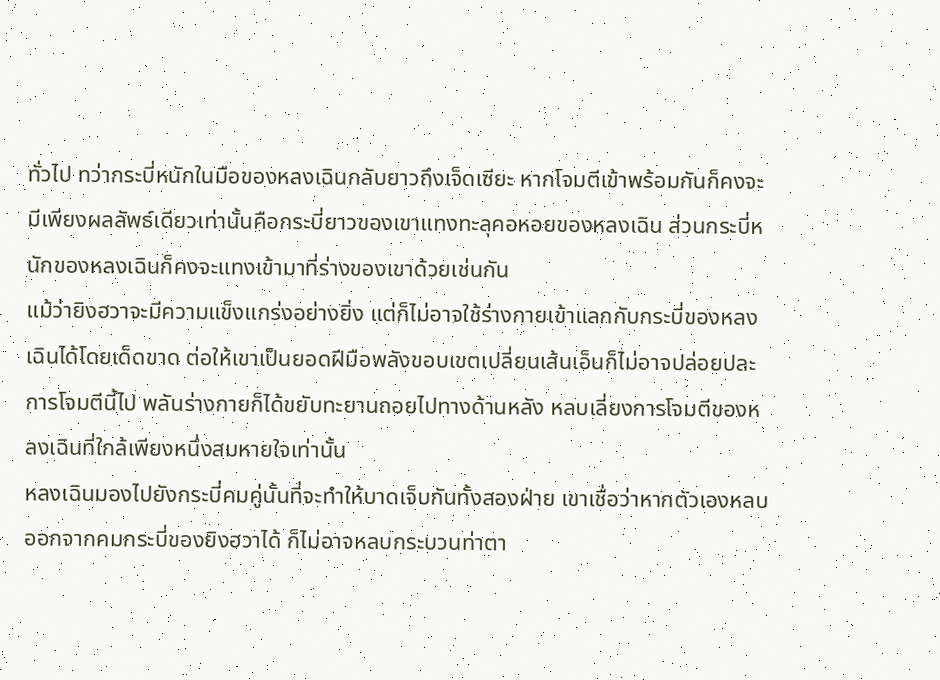ทั่วไป ทว่ากระบี่หนักในมือของหลงเฉินกลับยาวถึงเจ็ดเซียะ หากโจมตีเข้าพร้อมกันก็คงจะมีเพียงผลลัพธ์เดียวเท่านั้นคือกระบี่ยาวของเขาแทงทะลุคอหอยของหลงเฉิน ส่วนกระบี่หนักของหลงเฉินก็คงจะแทงเข้ามาที่ร่างของเขาด้วยเช่นกัน
แม้ว่ายิงฮวาจะมีความแข็งแกร่งอย่างยิ่ง แต่ก็ไม่อาจใช้ร่างกายเข้าแลกกับกระบี่ของหลงเฉินได้โดยเด็ดขาด ต่อให้เขาเป็นยอดฝีมือพลังขอบเขตเปลี่ยนเส้นเอ็นก็ไม่อาจปล่อยปละการโจมตีนี้ไป พลันร่างกายก็ได้ขยับทะยานถอยไปทางด้านหลัง หลบเลี่ยงการโจมตีของหลงเฉินที่ใกล้เพียงหนึ่งสมหายใจเท่านั้น
หลงเฉินมองไปยังกระบี่คมคู่นั้นที่จะทำให้บาดเจ็บกันทั้งสองฝ่าย เขาเชื่อว่าหากตัวเองหลบออกจากคมกระบี่ของยิงฮวาได้ ก็ไม่อาจหลบกระบวนท่าตา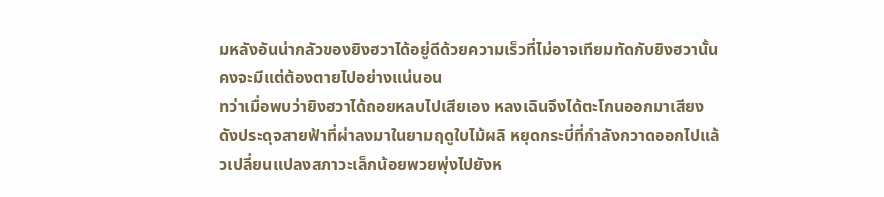มหลังอันน่ากลัวของยิงฮวาได้อยู่ดีด้วยความเร็วที่ไม่อาจเทียมทัดกับยิงฮวานั้นคงจะมีแต่ต้องตายไปอย่างแน่นอน
ทว่าเมื่อพบว่ายิงฮวาได้ถอยหลบไปเสียเอง หลงเฉินจึงได้ตะโกนออกมาเสียงดังประดุจสายฟ้าที่ผ่าลงมาในยามฤดูใบไม้ผลิ หยุดกระบี่ที่กำลังกวาดออกไปแล้วเปลี่ยนแปลงสภาวะเล็กน้อยพวยพุ่งไปยังห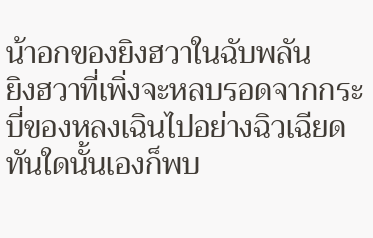น้าอกของยิงฮวาในฉับพลัน
ยิงฮวาที่เพิ่งจะหลบรอดจากกระบี่ของหลงเฉินไปอย่างฉิวเฉียด ทันใดนั้นเองก็พบ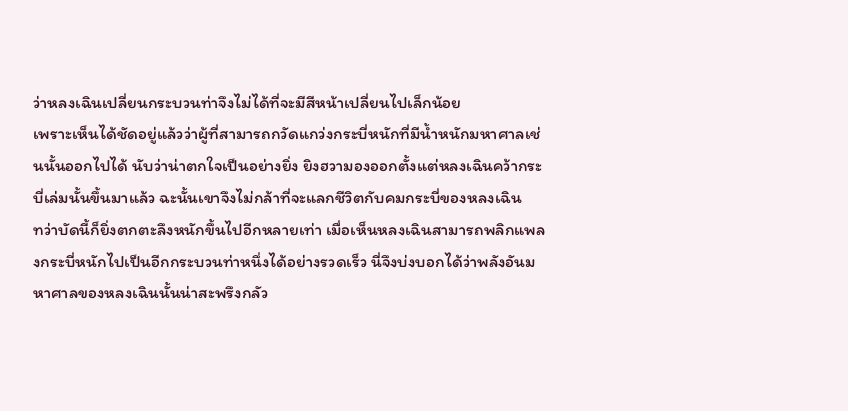ว่าหลงเฉินเปลี่ยนกระบวนท่าจึงไม่ได้ที่จะมีสีหน้าเปลี่ยนไปเล็กน้อย
เพราะเห็นได้ชัดอยู่แล้วว่าผู้ที่สามารถกวัดแกว่งกระบี่หนักที่มีน้ำหนักมหาศาลเช่นนั้นออกไปได้ นับว่าน่าตกใจเป็นอย่างยิ่ง ยิงฮวามองออกตั้งแต่หลงเฉินคว้ากระบี่เล่มนั้นขึ้นมาแล้ว ฉะนั้นเขาจึงไม่กล้าที่จะแลกชีวิตกับคมกระบี่ของหลงเฉิน
ทว่าบัดนี้ก็ยิ่งตกตะลึงหนักขึ้นไปอีกหลายเท่า เมื่อเห็นหลงเฉินสามารถพลิกแพลงกระบี่หนักไปเป็นอีกกระบวนท่าหนึ่งได้อย่างรวดเร็ว นี่จึงบ่งบอกได้ว่าพลังอันมหาศาลของหลงเฉินนั้นน่าสะพรึงกลัว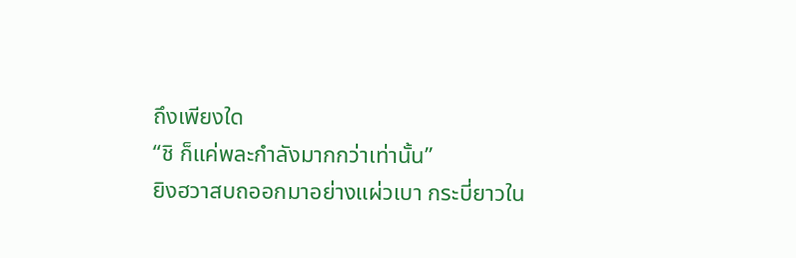ถึงเพียงใด
“ชิ ก็แค่พละกำลังมากกว่าเท่านั้น”
ยิงฮวาสบถออกมาอย่างแผ่วเบา กระบี่ยาวใน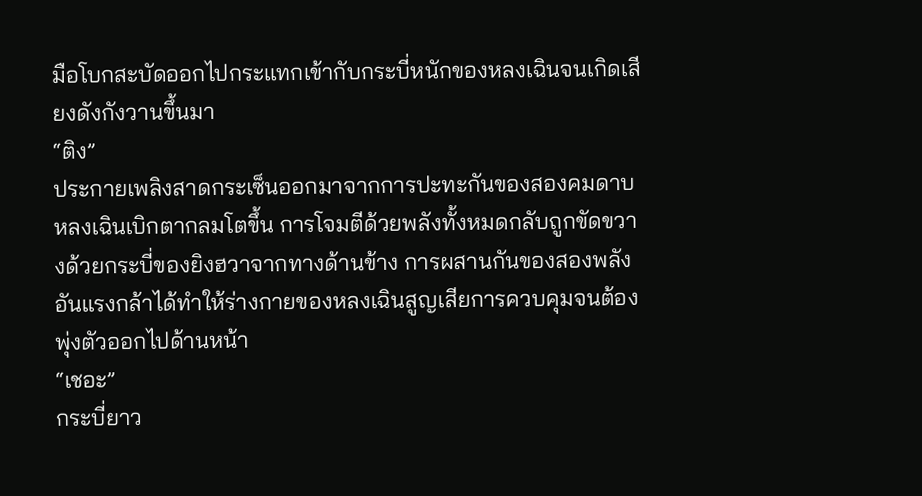มือโบกสะบัดออกไปกระแทกเข้ากับกระบี่หนักของหลงเฉินจนเกิดเสียงดังกังวานขึ้นมา
“ติง”
ประกายเพลิงสาดกระเซ็นออกมาจากการปะทะกันของสองคมดาบ หลงเฉินเบิกตากลมโตขึ้น การโจมตีด้วยพลังทั้งหมดกลับถูกขัดขวางด้วยกระบี่ของยิงฮวาจากทางด้านข้าง การผสานกันของสองพลังอันแรงกล้าได้ทำให้ร่างกายของหลงเฉินสูญเสียการควบคุมจนต้องพุ่งตัวออกไปด้านหน้า
“เชอะ”
กระบี่ยาว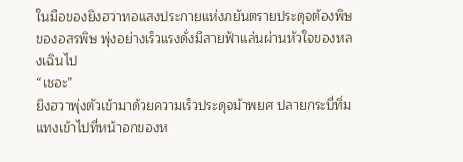ในมือของยิงฮวาทอแสงประกายแห่งภยันตรายประดุจต้องพิษของอสรพิษ พุ่งอย่างเร็วแรงดั่งมีสายฟ้าแล่นผ่านหัวใจของหลงเฉินไป
“เชอะ”
ยิงฮวาพุ่งตัวเข้ามาด้วยความเร็วประดุจม้าพยศ ปลายกระบี่ทิ่มแทงเข้าไปที่หน้าอกของห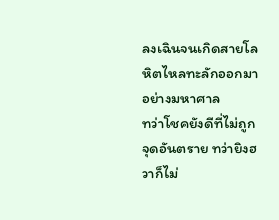ลงเฉินจนเกิดสายโลหิตไหลทะลักออกมาอย่างมหาศาล
ทว่าโชคยังดีที่ไม่ถูกจุดอันตราย ทว่ายิงฮวาก็ไม่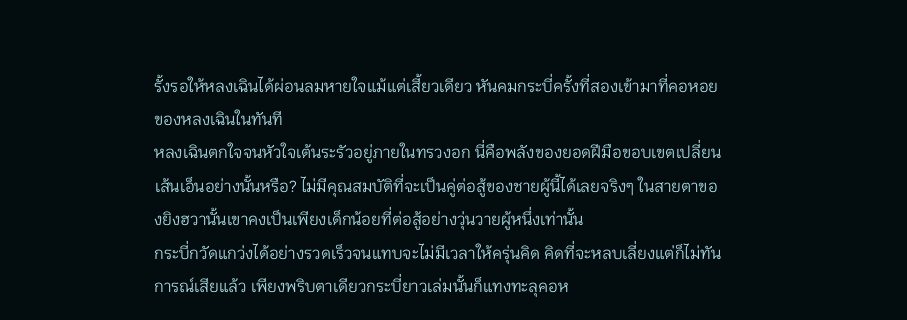รั้งรอให้หลงเฉินได้ผ่อนลมหายใจแม้แต่เสี้ยวเดียว หันคมกระบี่ครั้งที่สองเข้ามาที่คอหอยของหลงเฉินในทันที
หลงเฉินตกใจจนหัวใจเต้นระรัวอยู่ภายในทรวงอก นี่คือพลังของยอดฝีมือขอบเขตเปลี่ยนเส้นเอ็นอย่างนั้นหรือ? ไม่มีคุณสมบัติที่จะเป็นคู่ต่อสู้ของชายผู้นี้ได้เลยจริงๆ ในสายตาของยิงฮวานั้นเขาคงเป็นเพียงเด็กน้อยที่ต่อสู้อย่างวุ่นวายผู้หนึ่งเท่านั้น
กระบี่กวัดแกว่งได้อย่างรวดเร็วจนแทบจะไม่มีเวลาให้ครุ่นคิด คิดที่จะหลบเลี่ยงแต่ก็ไม่ทันการณ์เสียแล้ว เพียงพริบตาเดียวกระบี่ยาวเล่มนั้นก็แทงทะลุคอห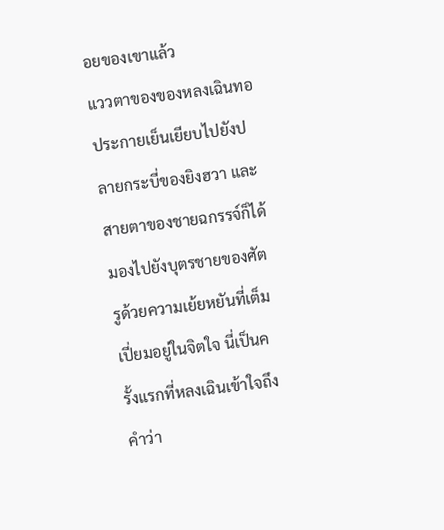อยของเขาแล้ว
แววตาของของหลงเฉินทอประกายเย็นเยียบไปยังปลายกระบี่ของยิงฮวา และสายตาของชายฉกรรจ์ก็ได้มองไปยังบุตรชายของศัตรูด้วยความเย้ยหยันที่เต็มเปี่ยมอยู่ในจิตใจ นี่เป็นครั้งแรกที่หลงเฉินเข้าใจถึงคำว่า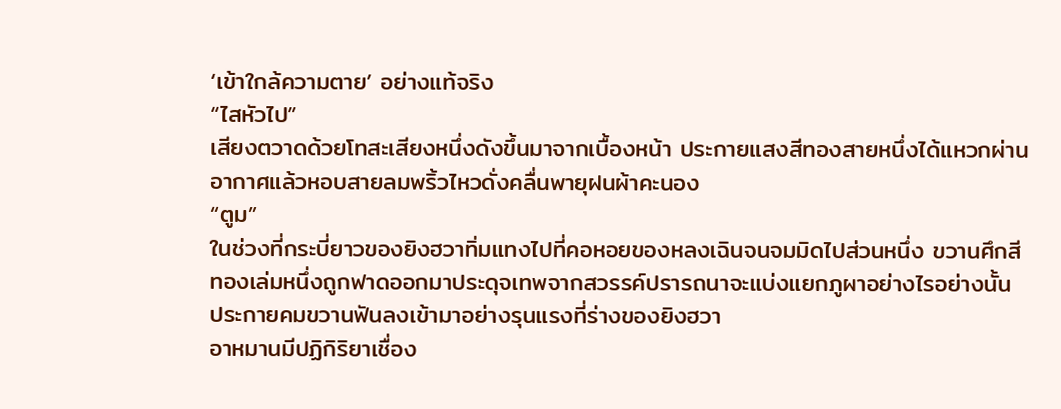‘เข้าใกล้ความตาย’ อย่างแท้จริง
“ไสหัวไป”
เสียงตวาดด้วยโทสะเสียงหนึ่งดังขึ้นมาจากเบื้องหน้า ประกายแสงสีทองสายหนึ่งได้แหวกผ่านอากาศแล้วหอบสายลมพริ้วไหวดั่งคลื่นพายุฝนผ้าคะนอง
“ตูม”
ในช่วงที่กระบี่ยาวของยิงฮวาทิ่มแทงไปที่คอหอยของหลงเฉินจนจมมิดไปส่วนหนึ่ง ขวานศึกสีทองเล่มหนึ่งถูกฟาดออกมาประดุจเทพจากสวรรค์ปรารถนาจะแบ่งแยกภูผาอย่างไรอย่างนั้น ประกายคมขวานฟันลงเข้ามาอย่างรุนแรงที่ร่างของยิงฮวา
อาหมานมีปฏิกิริยาเชื่อง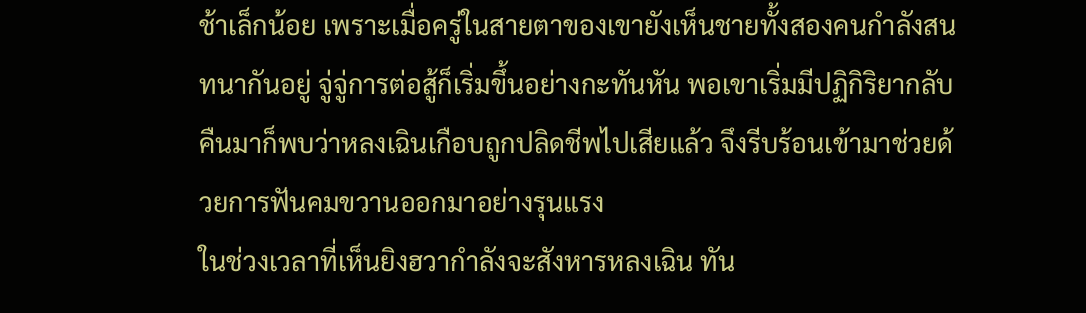ช้าเล็กน้อย เพราะเมื่อครู่ในสายตาของเขายังเห็นชายทั้งสองคนกำลังสนทนากันอยู่ จู่จู่การต่อสู้ก็เริ่มขึ้นอย่างกะทันหัน พอเขาเริ่มมีปฏิกิริยากลับคืนมาก็พบว่าหลงเฉินเกือบถูกปลิดชีพไปเสียแล้ว จึงรีบร้อนเข้ามาช่วยด้วยการฟันคมขวานออกมาอย่างรุนแรง
ในช่วงเวลาที่เห็นยิงฮวากำลังจะสังหารหลงเฉิน ทัน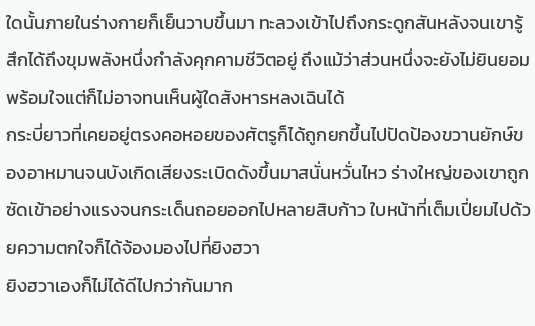ใดนั้นภายในร่างกายก็เย็นวาบขึ้นมา ทะลวงเข้าไปถึงกระดูกสันหลังจนเขารู้สึกได้ถึงขุมพลังหนึ่งกำลังคุกคามชีวิตอยู่ ถึงแม้ว่าส่วนหนึ่งจะยังไม่ยินยอมพร้อมใจแต่ก็ไม่อาจทนเห็นผู้ใดสังหารหลงเฉินได้
กระบี่ยาวที่เคยอยู่ตรงคอหอยของศัตรูก็ได้ถูกยกขึ้นไปปัดป้องขวานยักษ์ของอาหมานจนบังเกิดเสียงระเบิดดังขึ้นมาสนั่นหวั่นไหว ร่างใหญ่ของเขาถูกซัดเข้าอย่างแรงจนกระเด็นถอยออกไปหลายสิบก้าว ใบหน้าที่เต็มเปี่ยมไปด้วยความตกใจก็ได้จ้องมองไปที่ยิงฮวา
ยิงฮวาเองก็ไม่ได้ดีไปกว่ากันมาก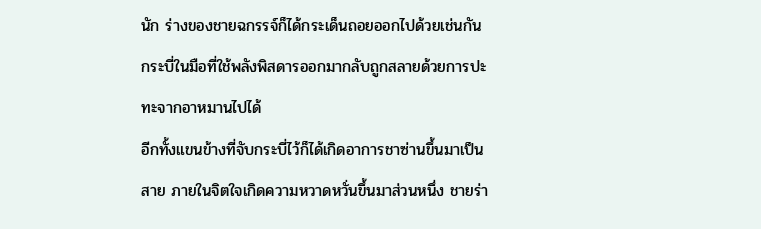นัก ร่างของชายฉกรรจ์ก็ได้กระเด็นถอยออกไปด้วยเช่นกัน กระบี่ในมือที่ใช้พลังพิสดารออกมากลับถูกสลายด้วยการปะทะจากอาหมานไปได้
อีกทั้งแขนข้างที่จับกระบี่ไว้ก็ได้เกิดอาการชาซ่านขึ้นมาเป็นสาย ภายในจิตใจเกิดความหวาดหวั่นขึ้นมาส่วนหนึ่ง ชายร่า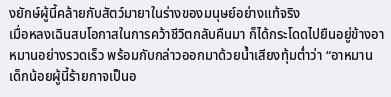งยักษ์ผู้นี้คล้ายกับสัตว์มายาในร่างของมนุษย์อย่างแท้จริง
เมื่อหลงเฉินสบโอกาสในการคว้าชีวิตกลับคืนมา ก็ได้กระโดดไปยืนอยู่ข้างอาหมานอย่างรวดเร็ว พร้อมกับกล่าวออกมาด้วยน้ำเสียงทุ้มต่ำว่า “อาหมาน เด็กน้อยผู้นี้ร้ายกาจเป็นอ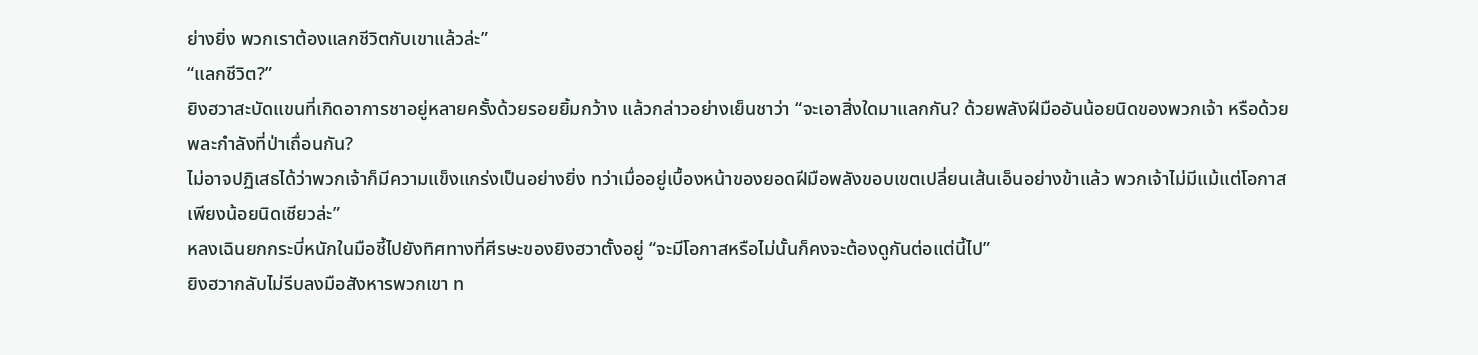ย่างยิ่ง พวกเราต้องแลกชีวิตกับเขาแล้วล่ะ”
“แลกชีวิต?”
ยิงฮวาสะบัดแขนที่เกิดอาการชาอยู่หลายครั้งด้วยรอยยิ้มกว้าง แล้วกล่าวอย่างเย็นชาว่า “จะเอาสิ่งใดมาแลกกัน? ด้วยพลังฝีมืออันน้อยนิดของพวกเจ้า หรือด้วยพละกำลังที่ป่าเถื่อนกัน?
ไม่อาจปฏิเสธได้ว่าพวกเจ้าก็มีความแข็งแกร่งเป็นอย่างยิ่ง ทว่าเมื่ออยู่เบื้องหน้าของยอดฝีมือพลังขอบเขตเปลี่ยนเส้นเอ็นอย่างข้าแล้ว พวกเจ้าไม่มีแม้แต่โอกาสเพียงน้อยนิดเชียวล่ะ”
หลงเฉินยกกระบี่หนักในมือชี้ไปยังทิศทางที่ศีรษะของยิงฮวาตั้งอยู่ “จะมีโอกาสหรือไม่นั้นก็คงจะต้องดูกันต่อแต่นี้ไป”
ยิงฮวากลับไม่รีบลงมือสังหารพวกเขา ท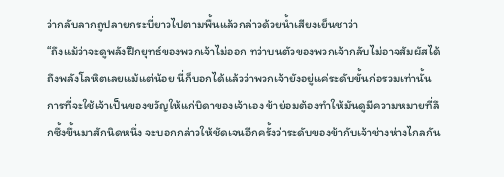ว่ากลับลากถูปลายกระบี่ยาวไปตามพื้นแล้วกล่าวด้วยน้ำเสียงเย็นชาว่า
“ถึงแม้ว่าจะดูพลังฝึกยุทธ์ของพวกเจ้าไม่ออก ทว่าบนตัวของพวกเจ้ากลับไม่อาจสัมผัสได้ถึงพลังโลหิตเลยแม้แต่น้อย นี่ก็บอกได้แล้วว่าพวกเจ้ายังอยู่แค่ระดับขั้นก่อรวมเท่านั้น
การที่จะใช้เจ้าเป็นของขวัญให้แก่บิดาของเจ้าเอง ข้าย่อมต้องทำให้มันดูมีความหมายที่ลึกซึ้งขึ้นมาสักนิดหนึ่ง จะบอกกล่าวให้ชัดเจนอีกครั้งว่าระดับของข้ากับเจ้าช่างห่างไกลกัน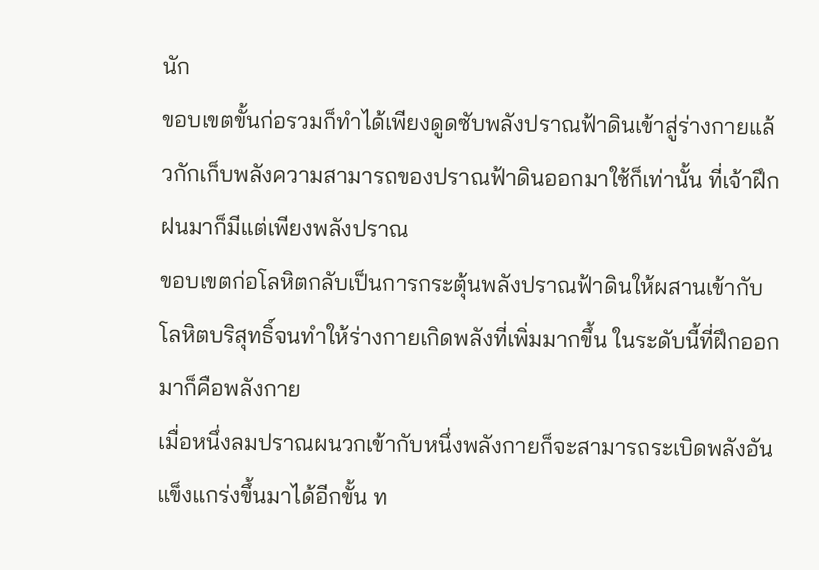นัก
ขอบเขตขั้นก่อรวมก็ทำได้เพียงดูดซับพลังปราณฟ้าดินเข้าสู่ร่างกายแล้วกักเก็บพลังความสามารถของปราณฟ้าดินออกมาใช้ก็เท่านั้น ที่เจ้าฝึกฝนมาก็มีแต่เพียงพลังปราณ
ขอบเขตก่อโลหิตกลับเป็นการกระตุ้นพลังปราณฟ้าดินให้ผสานเข้ากับโลหิตบริสุทธิ์จนทำให้ร่างกายเกิดพลังที่เพิ่มมากขึ้น ในระดับนี้ที่ฝึกออกมาก็คือพลังกาย
เมื่อหนึ่งลมปราณผนวกเข้ากับหนึ่งพลังกายก็จะสามารถระเบิดพลังอันแข็งแกร่งขึ้นมาได้อีกขั้น ท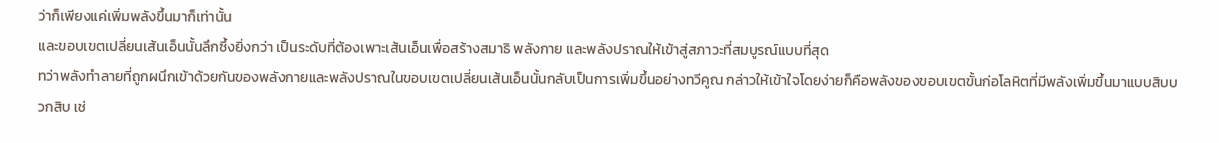ว่าก็เพียงแค่เพิ่มพลังขึ้นมาก็เท่านั้น
และขอบเขตเปลี่ยนเส้นเอ็นนั้นลึกซึ้งยิ่งกว่า เป็นระดับที่ต้องเพาะเส้นเอ็นเพื่อสร้างสมาธิ พลังกาย และพลังปราณให้เข้าสู่สภาวะที่สมบูรณ์แบบที่สุด
ทว่าพลังทำลายที่ถูกผนึกเข้าด้วยกันของพลังกายและพลังปราณในขอบเขตเปลี่ยนเส้นเอ็นนั้นกลับเป็นการเพิ่มขึ้นอย่างทวีคูณ กล่าวให้เข้าใจโดยง่ายก็คือพลังของขอบเขตขั้นก่อโลหิตที่มีพลังเพิ่มขึ้นมาแบบสิบบวกสิบ เช่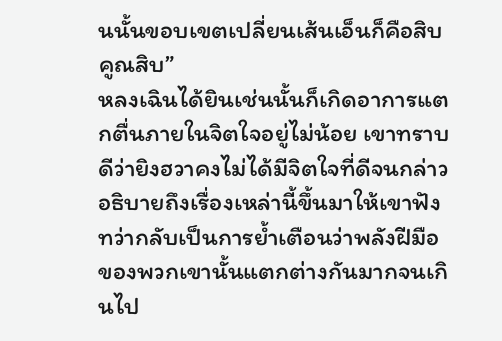นนั้นขอบเขตเปลี่ยนเส้นเอ็นก็คือสิบคูณสิบ”
หลงเฉินได้ยินเช่นนั้นก็เกิดอาการแตกตื่นภายในจิตใจอยู่ไม่น้อย เขาทราบดีว่ายิงฮวาคงไม่ได้มีจิตใจที่ดีจนกล่าวอธิบายถึงเรื่องเหล่านี้ขึ้นมาให้เขาฟัง
ทว่ากลับเป็นการย้ำเตือนว่าพลังฝีมือของพวกเขานั้นแตกต่างกันมากจนเกินไป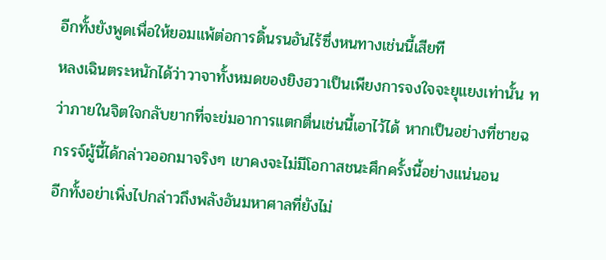อีกทั้งยังพูดเพื่อให้ยอมแพ้ต่อการดิ้นรนอันไร้ซึ่งหนทางเช่นนี้เสียที
หลงเฉินตระหนักได้ว่าวาจาทั้งหมดของยิงฮวาเป็นเพียงการจงใจจะยุแยงเท่านั้น ทว่าภายในจิตใจกลับยากที่จะข่มอาการแตกตื่นเช่นนี้เอาไว้ได้ หากเป็นอย่างที่ชายฉกรรจ์ผู้นี้ได้กล่าวออกมาจริงๆ เขาคงจะไม่มีโอกาสชนะศึกครั้งนี้อย่างแน่นอน
อีกทั้งอย่าเพิ่งไปกล่าวถึงพลังอันมหาศาลที่ยังไม่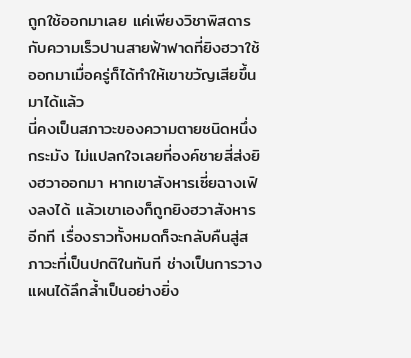ถูกใช้ออกมาเลย แค่เพียงวิชาพิสดารกับความเร็วปานสายฟ้าฟาดที่ยิงฮวาใช้ออกมาเมื่อครู่ก็ได้ทำให้เขาขวัญเสียขึ้นมาได้แล้ว
นี่คงเป็นสภาวะของความตายชนิดหนึ่งกระมัง ไม่แปลกใจเลยที่องค์ชายสี่ส่งยิงฮวาออกมา หากเขาสังหารเซี่ยฉางเฟิงลงได้ แล้วเขาเองก็ถูกยิงฮวาสังหารอีกที เรื่องราวทั้งหมดก็จะกลับคืนสู่สภาวะที่เป็นปกติในทันที ช่างเป็นการวางแผนได้ลึกล้ำเป็นอย่างยิ่ง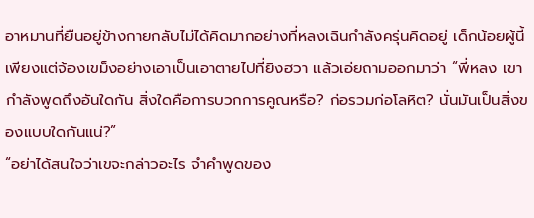อาหมานที่ยืนอยู่ข้างกายกลับไม่ได้คิดมากอย่างที่หลงเฉินกำลังครุ่นคิดอยู่ เด็กน้อยผู้นี้เพียงแต่จ้องเขม็งอย่างเอาเป็นเอาตายไปที่ยิงฮวา แล้วเอ่ยถามออกมาว่า “พี่หลง เขากำลังพูดถึงอันใดกัน สิ่งใดคือการบวกการคูณหรือ? ก่อรวมก่อโลหิต? นั่นมันเป็นสิ่งของแบบใดกันแน่?”
“อย่าได้สนใจว่าเขจะกล่าวอะไร จำคำพูดของ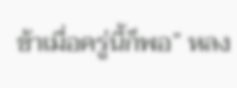ข้าเมื่อครู่นี้ก็พอ” หลง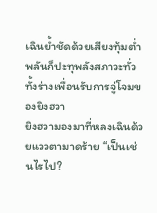เฉินย้ำชัดด้วยเสียงทุ้มต่ำ พลันก็ปะทุพลังสภาวะทั่วทั้งร่างเพื่อนรับการจู่โจมของยิงฮวา
ยิงฮวามองมาที่หลงเฉินด้วยแววตามาดร้าย “เป็นเช่นไรไป?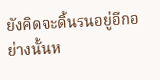ยังคิดจะดิ้นรนอยู่อีกอย่างนั้นห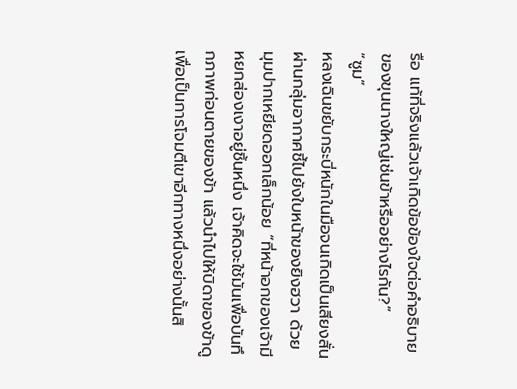รือ แท้ที่จริงแล้วเจ้าเกิดข้อข้องใจต่อคำอธิบายของขุนนางใหญ่เช่นข้าหรืออย่างไรกัน?”
“ซูม”
หลงเฉินขยับกระบี่หนักในมือจนเกิดเป็นเสียงสั่นผ่านกลุ่มอากาศชี้ไปยังใบหน้าของยิงฮวา ด้วยมุมปากเหยียดออกเล็กน้อย “ที่หน้าอกของเจ้ามีหยกส่องเงาอยู่ชิ้นหนึ่ง เจ้าคิดจะใช้มันเพื่อบันทึกภาพก่อนตายของข้า แล้วนำไปให้บิดาของข้าดูเพื่อเป็นการโจมตีเขาอีกทางหนึ่งอย่างนั้นสิ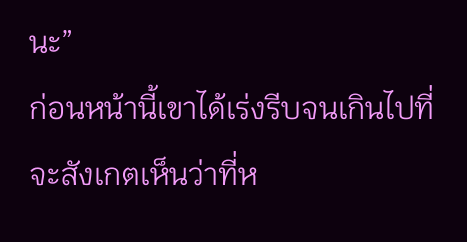นะ”
ก่อนหน้านี้เขาได้เร่งรีบจนเกินไปที่จะสังเกตเห็นว่าที่ห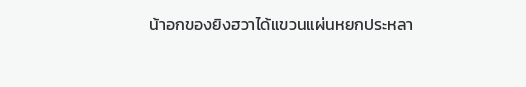น้าอกของยิงฮวาได้แขวนแผ่นหยกประหลา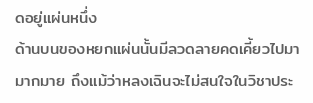ดอยู่แผ่นหนึ่ง
ด้านบนของหยกแผ่นนั้นมีลวดลายคดเคี้ยวไปมามากมาย ถึงแม้ว่าหลงเฉินจะไม่สนใจในวิชาประ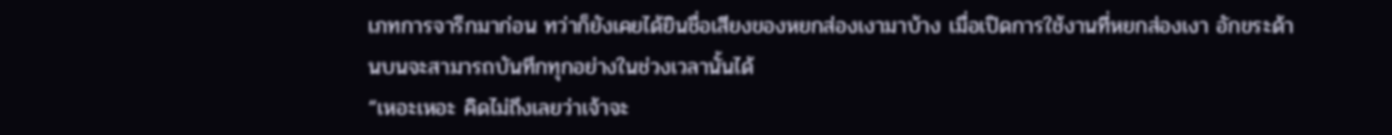เภทการจารึกมาก่อน ทว่าก็ยังเคยได้ยินชื่อเสียงของหยกส่องเงามาบ้าง เมื่อเปิดการใช้งานที่หยกส่องเงา อักขระด้านบนจะสามารถบันทึกทุกอย่างในช่วงเวลานั้นได้
“เหอะเหอะ คิดไม่ถึงเลยว่าเจ้าจะ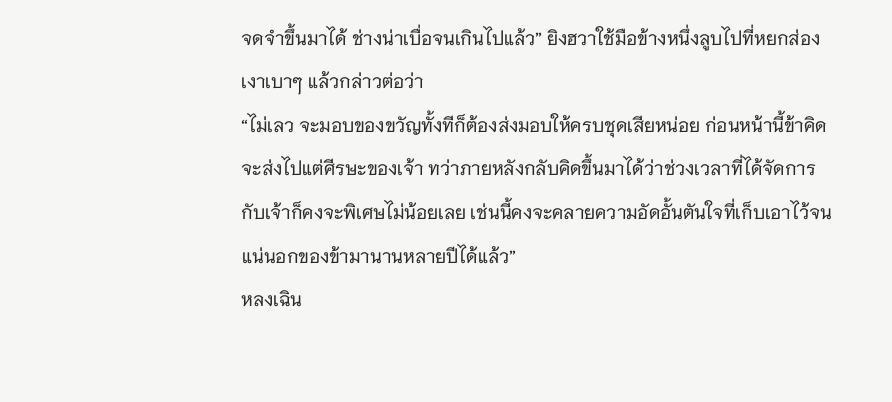จดจำขึ้นมาได้ ช่างน่าเบื่อจนเกินไปแล้ว” ยิงฮวาใช้มือข้างหนึ่งลูบไปที่หยกส่องเงาเบาๆ แล้วกล่าวต่อว่า
“ไม่เลว จะมอบของขวัญทั้งทีก็ต้องส่งมอบให้ครบชุดเสียหน่อย ก่อนหน้านี้ข้าคิดจะส่งไปแต่ศีรษะของเจ้า ทว่าภายหลังกลับคิดขึ้นมาได้ว่าช่วงเวลาที่ได้จัดการกับเจ้าก็คงจะพิเศษไม่น้อยเลย เช่นนี้คงจะคลายความอัดอั้นตันใจที่เก็บเอาไว้จนแน่นอกของข้ามานานหลายปีได้แล้ว”
หลงเฉิน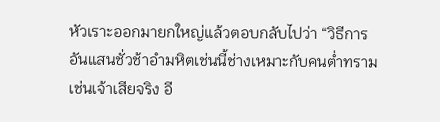หัวเราะออกมายกใหญ่แล้วตอบกลับไปว่า “วิธีการอันแสนชั่วช้าอำมหิตเช่นนี้ช่างเหมาะกับคนต่ำทรามเช่นเจ้าเสียจริง อี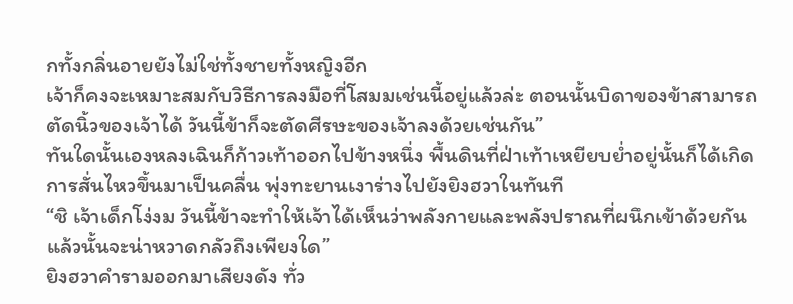กทั้งกลิ่นอายยังไม่ใช่ทั้งชายทั้งหญิงอีก
เจ้าก็คงจะเหมาะสมกับวิธีการลงมือที่โสมมเช่นนี้อยู่แล้วล่ะ ตอนนั้นบิดาของข้าสามารถตัดนิ้วของเจ้าได้ วันนี้ข้าก็จะตัดศีรษะของเจ้าลงด้วยเช่นกัน”
ทันใดนั้นเองหลงเฉินก็ก้าวเท้าออกไปข้างหนึ่ง พื้นดินที่ฝ่าเท้าเหยียบย่ำอยู่นั้นก็ได้เกิดการสั่นไหวขึ้นมาเป็นคลื่น พุ่งทะยานเงาร่างไปยังยิงฮวาในทันที
“ชิ เจ้าเด็กโง่งม วันนี้ข้าจะทำให้เจ้าได้เห็นว่าพลังกายและพลังปราณที่ผนึกเข้าด้วยกันแล้วนั้นจะน่าหวาดกลัวถึงเพียงใด”
ยิงฮวาคำรามออกมาเสียงดัง ทั่ว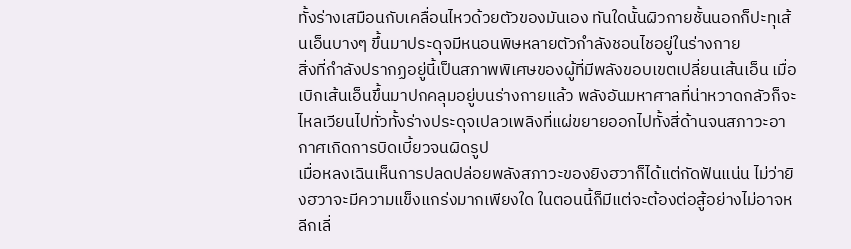ทั้งร่างเสมือนกับเคลื่อนไหวด้วยตัวของมันเอง ทันใดนั้นผิวกายชั้นนอกก็ปะทุเส้นเอ็นบางๆ ขึ้นมาประดุจมีหนอนพิษหลายตัวกำลังชอนไชอยู่ในร่างกาย
สิ่งที่กำลังปรากฏอยู่นี้เป็นสภาพพิเศษของผู้ที่มีพลังขอบเขตเปลี่ยนเส้นเอ็น เมื่อเบิกเส้นเอ็นขึ้นมาปกคลุมอยู่บนร่างกายแล้ว พลังอันมหาศาลที่น่าหวาดกลัวก็จะไหลเวียนไปทั่วทั้งร่างประดุจเปลวเพลิงที่แผ่ขยายออกไปทั้งสี่ด้านจนสภาวะอากาศเกิดการบิดเบี้ยวจนผิดรูป
เมื่อหลงเฉินเห็นการปลดปล่อยพลังสภาวะของยิงฮวาก็ได้แต่กัดฟันแน่น ไม่ว่ายิงฮวาจะมีความแข็งแกร่งมากเพียงใด ในตอนนี้ก็มีแต่จะต้องต่อสู้อย่างไม่อาจหลีกเลี่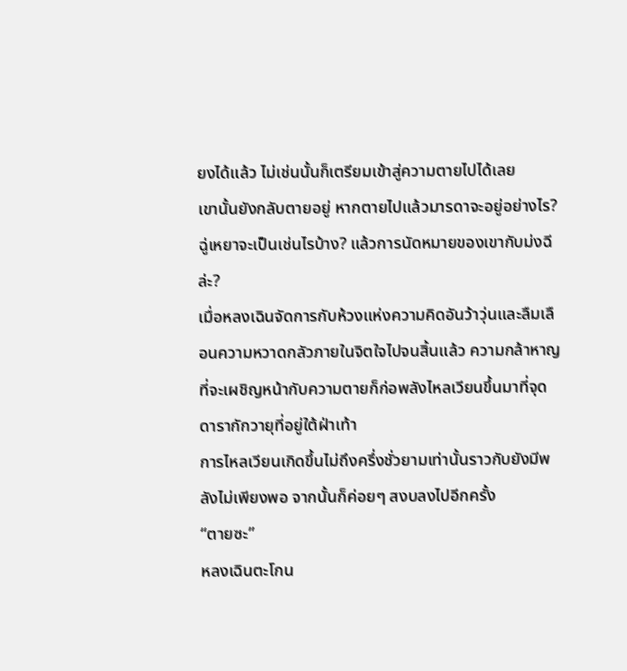ยงได้แล้ว ไม่เช่นนั้นก็เตรียมเข้าสู่ความตายไปได้เลย
เขานั้นยังกลับตายอยู่ หากตายไปแล้วมารดาจะอยู่อย่างไร? ฉู่เหยาจะเป็นเช่นไรบ้าง? แล้วการนัดหมายของเขากับม่งฉีล่ะ?
เมื่อหลงเฉินจัดการกับห้วงแห่งความคิดอันว้าวุ่นและลืมเลือนความหวาดกลัวภายในจิตใจไปจนสิ้นแล้ว ความกล้าหาญที่จะเผชิญหน้ากับความตายก็ก่อพลังไหลเวียนขึ้นมาที่จุดดารากักวายุที่อยู่ใต้ฝ่าเท้า
การไหลเวียนเกิดขึ้นไม่ถึงครึ่งชั่วยามเท่านั้นราวกับยังมีพลังไม่เพียงพอ จากนั้นก็ค่อยๆ สงบลงไปอีกครั้ง
“ตายซะ”
หลงเฉินตะโกน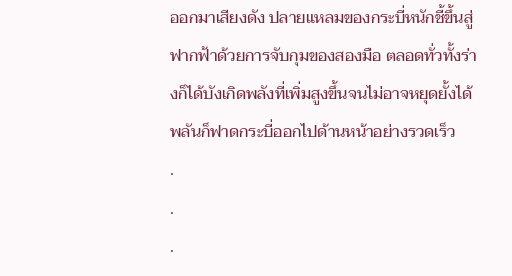ออกมาเสียงดัง ปลายแหลมของกระบี่หนักชี้ขึ้นสู่ฟากฟ้าด้วยการจับกุมของสองมือ ตลอดทั่วทั้งร่างก็ได้บังเกิดพลังที่เพิ่มสูงขึ้นจนไม่อาจหยุดยั้งได้ พลันก็ฟาดกระบี่ออกไปด้านหน้าอย่างรวดเร็ว
.
.
.